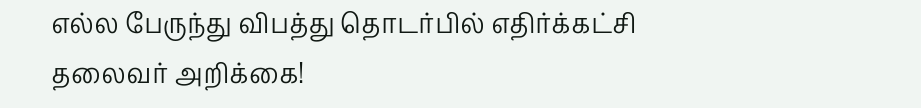எல்ல பேருந்து விபத்து தொடர்பில் எதிர்க்கட்சி தலைவர் அறிக்கை!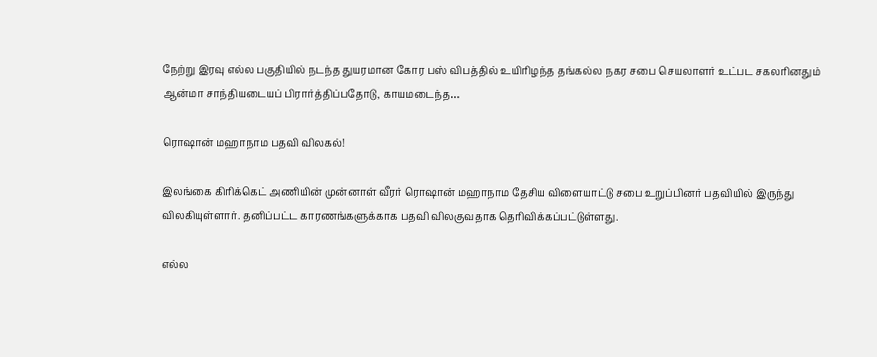நேற்று இரவு எல்ல பகுதியில் நடந்த துயரமான கோர பஸ் விபத்தில் உயிரிழந்த தங்கல்ல நகர சபை செயலாளர் உட்பட சகலரினதும் ஆன்மா சாந்தியடையப் பிரார்த்திப்பதோடு, காயமடைந்த…

ரொஷான் மஹாநாம பதவி விலகல்!

இலங்கை கிரிக்கெட் அணியின் முன்னாள் வீரர் ரொஷான் மஹாநாம தேசிய விளையாட்டு சபை உறுப்பினர் பதவியில் இருந்து விலகியுள்ளார். தனிப்பட்ட காரணங்களுக்காக பதவி விலகுவதாக தெரிவிக்கப்பட்டுள்ளது.

எல்ல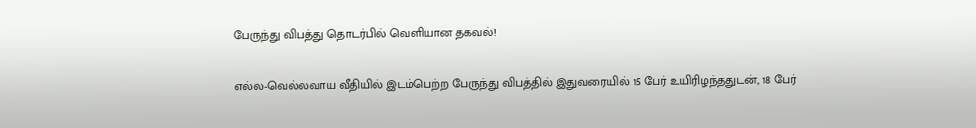பேருந்து விபத்து தொடர்பில் வெளியான தகவல்!

எல்ல-வெல்லவாய வீதியில் இடம்பெற்ற பேருந்து விபத்தில் இதுவரையில் 15 பேர் உயிரிழந்ததுடன், 18 பேர்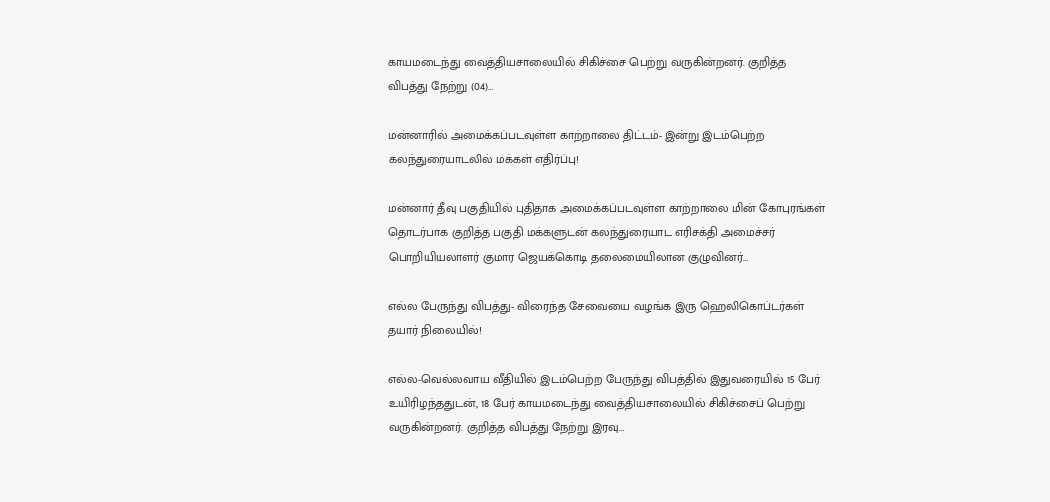காயமடைந்து வைத்தியசாலையில் சிகிச்சை பெற்று வருகின்றனர். குறித்த விபத்து நேற்று (04)…

மன்னாரில் அமைக்கப்படவுள்ள காற்றாலை திட்டம்- இன்று இடம்பெற்ற கலந்துரையாடலில் மக்கள் எதிர்ப்பு!

மன்னார் தீவு பகுதியில் புதிதாக அமைக்கப்படவுள்ள காற்றாலை மின் கோபுரங்கள் தொடர்பாக குறித்த பகுதி மக்களுடன் கலந்துரையாட எரிசக்தி அமைச்சர் பொறியியலாளர் குமார ஜெயக்கொடி தலைமையிலான குழுவினர்…

எல்ல பேருந்து விபத்து- விரைந்த சேவையை வழங்க இரு ஹெலிகொப்டர்கள் தயார் நிலையில்!

எல்ல-வெல்லவாய வீதியில் இடம்பெற்ற பேருந்து விபத்தில் இதுவரையில் 15 பேர் உயிரிழந்ததுடன், 18 பேர் காயமடைந்து வைத்தியசாலையில் சிகிச்சைப் பெற்று வருகின்றனர். குறித்த விபத்து நேற்று இரவு…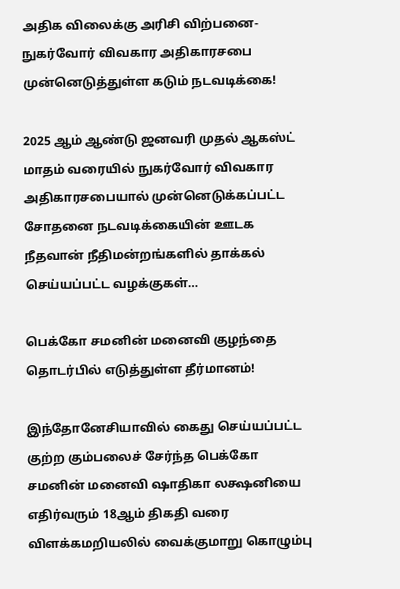அதிக விலைக்கு அரிசி விற்பனை- நுகர்வோர் விவகார அதிகாரசபை முன்னெடுத்துள்ள கடும் நடவடிக்கை!

2025 ஆம் ஆண்டு ஜனவரி முதல் ஆகஸ்ட் மாதம் வரையில் நுகர்வோர் விவகார அதிகாரசபையால் முன்னெடுக்கப்பட்ட சோதனை நடவடிக்கையின் ஊடக நீதவான் நீதிமன்றங்களில் தாக்கல் செய்யப்பட்ட வழக்குகள்…

பெக்கோ சமனின் மனைவி குழந்தை தொடர்பில் எடுத்துள்ள தீர்மானம்!

இந்தோனேசியாவில் கைது செய்யப்பட்ட குற்ற கும்பலைச் சேர்ந்த பெக்கோ சமனின் மனைவி ஷாதிகா லக்ஷனியை எதிர்வரும் 18ஆம் திகதி வரை விளக்கமறியலில் வைக்குமாறு கொழும்பு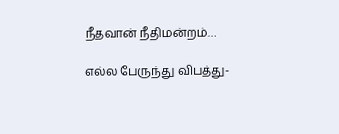நீதவான் நீதிமன்றம்…

எல்ல பேருந்து விபத்து-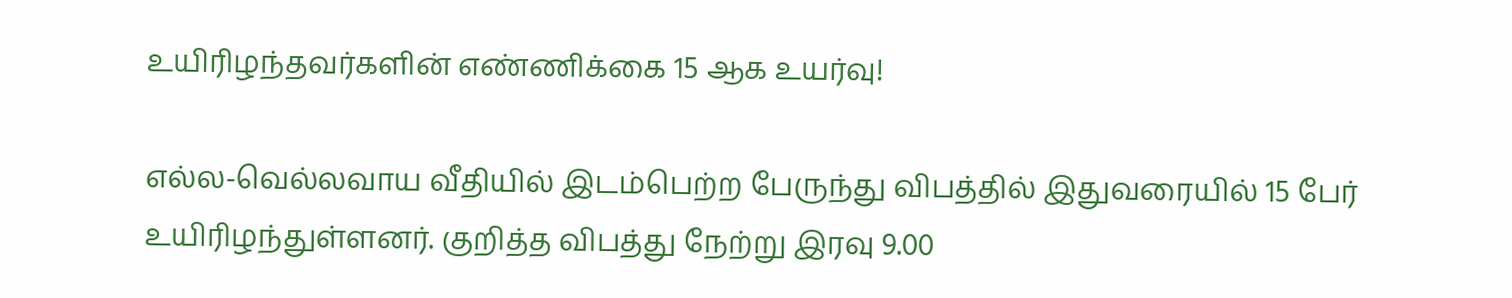உயிரிழந்தவர்களின் எண்ணிக்கை 15 ஆக உயர்வு!

எல்ல-வெல்லவாய வீதியில் இடம்பெற்ற பேருந்து விபத்தில் இதுவரையில் 15 பேர் உயிரிழந்துள்ளனர். குறித்த விபத்து நேற்று இரவு 9.00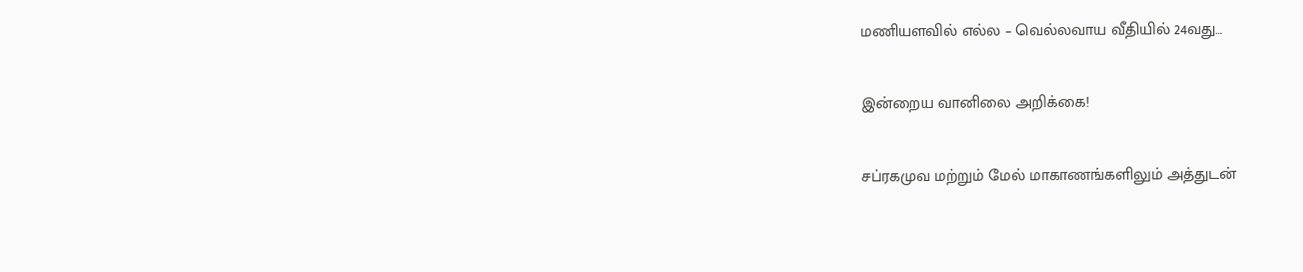மணியளவில் எல்ல – வெல்லவாய வீதியில் 24வது…

இன்றைய வானிலை அறிக்கை!

சப்ரகமுவ மற்றும் மேல் மாகாணங்களிலும் அத்துடன்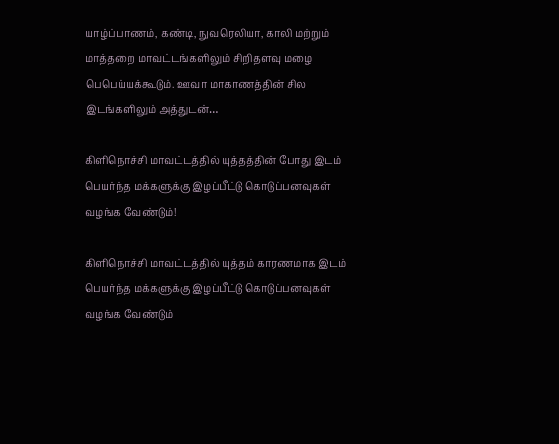யாழ்ப்பாணம், கண்டி, நுவரெலியா, காலி மற்றும் மாத்தறை மாவட்டங்களிலும் சிறிதளவு மழை பெபெய்யக்கூடும். ஊவா மாகாணத்தின் சில இடங்களிலும் அத்துடன்…

கிளிநொச்சி மாவட்டத்தில் யுத்தத்தின் போது இடம் பெயர்ந்த மக்களுக்கு இழப்பீட்டு கொடுப்பனவுகள் வழங்க வேண்டும்!

கிளிநொச்சி மாவட்டத்தில் யுத்தம் காரணமாக இடம் பெயர்ந்த மக்களுக்கு இழப்பீட்டு கொடுப்பனவுகள் வழங்க வேண்டும்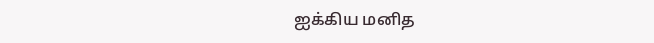ஐக்கிய மனித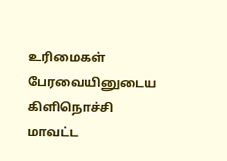உரிமைகள் பேரவையினுடைய கிளிநொச்சி மாவட்ட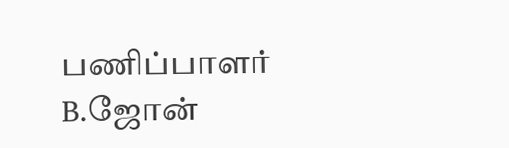பணிப்பாளர் B.ஜோன்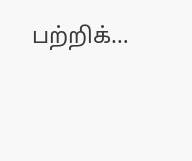பற்றிக்…